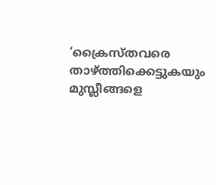‘ക്രൈസ്തവരെ താഴ്ത്തിക്കെട്ടുകയും മുസ്ലീങ്ങളെ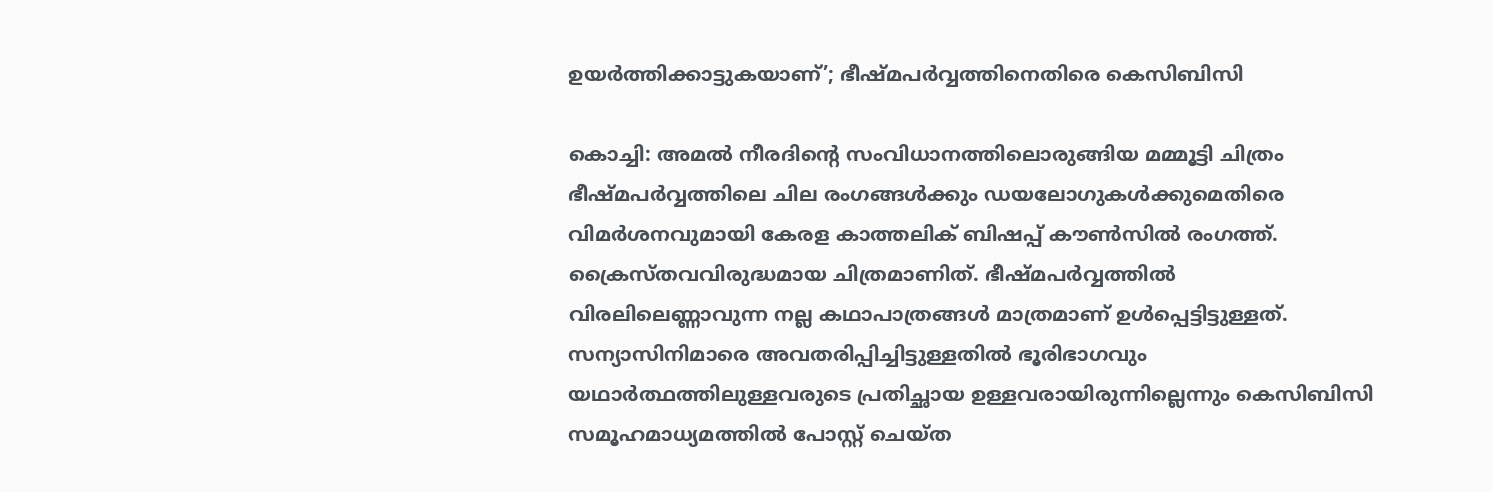ഉയര്‍ത്തിക്കാട്ടുകയാണ്’; ഭീഷ്മപര്‍വ്വത്തിനെതിരെ കെസിബിസി

കൊച്ചി: അമല്‍ നീരദിന്റെ സംവിധാനത്തിലൊരുങ്ങിയ മമ്മൂട്ടി ചിത്രം ഭീഷ്മപര്‍വ്വത്തിലെ ചില രംഗങ്ങള്‍ക്കും ഡയലോഗുകള്‍ക്കുമെതിരെ വിമര്‍ശനവുമായി കേരള കാത്തലിക് ബിഷപ്പ് കൗണ്‍സില്‍ രംഗത്ത്. ക്രൈസ്തവവിരുദ്ധമായ ചിത്രമാണിത്. ഭീഷ്മപര്‍വ്വത്തില്‍ വിരലിലെണ്ണാവുന്ന നല്ല കഥാപാത്രങ്ങള്‍ മാത്രമാണ് ഉള്‍പ്പെട്ടിട്ടുള്ളത്. സന്യാസിനിമാരെ അവതരിപ്പിച്ചിട്ടുള്ളതില്‍ ഭൂരിഭാഗവും യഥാര്‍ത്ഥത്തിലുള്ളവരുടെ പ്രതിച്ഛായ ഉള്ളവരായിരുന്നില്ലെന്നും കെസിബിസി സമൂഹമാധ്യമത്തില്‍ പോസ്റ്റ് ചെയ്ത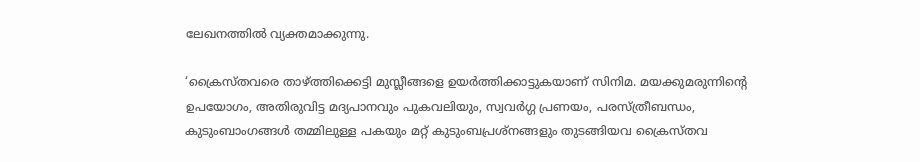ലേഖനത്തില്‍ വ്യക്തമാക്കുന്നു.

‘ക്രൈസ്തവരെ താഴ്ത്തിക്കെട്ടി മുസ്ലീങ്ങളെ ഉയര്‍ത്തിക്കാട്ടുകയാണ് സിനിമ. മയക്കുമരുന്നിന്റെ ഉപയോഗം, അതിരുവിട്ട മദ്യപാനവും പുകവലിയും, സ്വവര്‍ഗ്ഗ പ്രണയം, പരസ്ത്രീബന്ധം, കുടുംബാംഗങ്ങള്‍ തമ്മിലുള്ള പകയും മറ്റ് കുടുംബപ്രശ്നങ്ങളും തുടങ്ങിയവ ക്രൈസ്തവ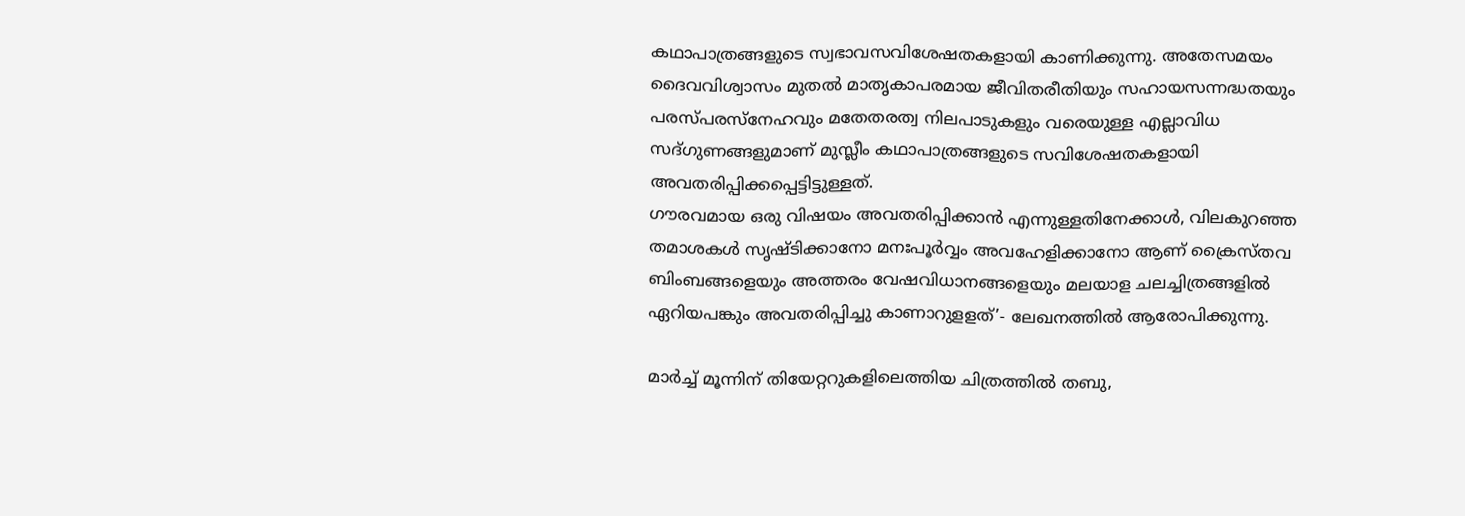കഥാപാത്രങ്ങളുടെ സ്വഭാവസവിശേഷതകളായി കാണിക്കുന്നു. അതേസമയം ദൈവവിശ്വാസം മുതല്‍ മാതൃകാപരമായ ജീവിതരീതിയും സഹായസന്നദ്ധതയും പരസ്പരസ്നേഹവും മതേതരത്വ നിലപാടുകളും വരെയുള്ള എല്ലാവിധ സദ്ഗുണങ്ങളുമാണ് മുസ്ലീം കഥാപാത്രങ്ങളുടെ സവിശേഷതകളായി അവതരിപ്പിക്കപ്പെട്ടിട്ടുള്ളത്.
ഗൗരവമായ ഒരു വിഷയം അവതരിപ്പിക്കാന്‍ എന്നുള്ളതിനേക്കാള്‍, വിലകുറഞ്ഞ തമാശകള്‍ സൃഷ്ടിക്കാനോ മനഃപൂര്‍വ്വം അവഹേളിക്കാനോ ആണ് ക്രൈസ്തവ ബിംബങ്ങളെയും അത്തരം വേഷവിധാനങ്ങളെയും മലയാള ചലച്ചിത്രങ്ങളില്‍ ഏറിയപങ്കും അവതരിപ്പിച്ചു കാണാറുളളത്’- ലേഖനത്തില്‍ ആരോപിക്കുന്നു.

മാര്‍ച്ച് മൂന്നിന് തിയേറ്ററുകളിലെത്തിയ ചിത്രത്തില്‍ തബു,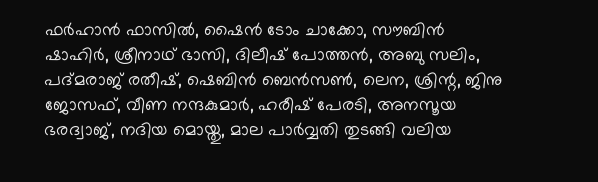ഫര്‍ഹാന്‍ ഫാസില്‍, ഷൈന്‍ ടോം ചാക്കോ, സൗബിന്‍ ഷാഹിര്‍, ശ്രീനാഥ് ഭാസി, ദിലീഷ് പോത്തന്‍, അബു സലിം, പദ്മരാജ് രതീഷ്, ഷെബിന്‍ ബെന്‍സണ്‍, ലെന, ശ്രിന്റ, ജിനു ജോസഫ്, വീണ നന്ദകുമാര്‍, ഹരീഷ് പേരടി, അനസൂയ ഭരദ്വാജ്, നദിയ മൊയ്തു, മാല പാര്‍വ്വതി തുടങ്ങി വലിയ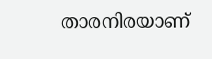താരനിരയാണ്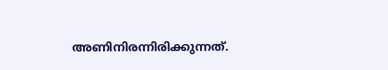അണിനിരന്നിരിക്കുന്നത്.